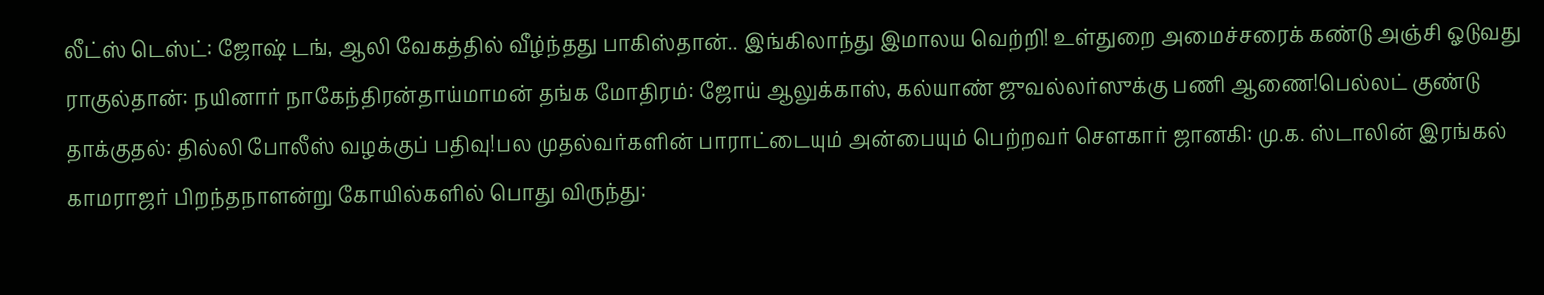லீட்ஸ் டெஸ்ட்: ஜோஷ் டங், ஆலி வேகத்தில் வீழ்ந்தது பாகிஸ்தான்.. இங்கிலாந்து இமாலய வெற்றி! உள்துறை அமைச்சரைக் கண்டு அஞ்சி ஓடுவது ராகுல்தான்: நயினார் நாகேந்திரன்தாய்மாமன் தங்க மோதிரம்: ஜோய் ஆலுக்காஸ், கல்யாண் ஜுவல்லர்ஸுக்கு பணி ஆணை!பெல்லட் குண்டு தாக்குதல்: தில்லி போலீஸ் வழக்குப் பதிவு!பல முதல்வர்களின் பாராட்டையும் அன்பையும் பெற்றவர் சௌகார் ஜானகி: மு.க. ஸ்டாலின் இரங்கல் காமராஜர் பிறந்தநாளன்று கோயில்களில் பொது விருந்து: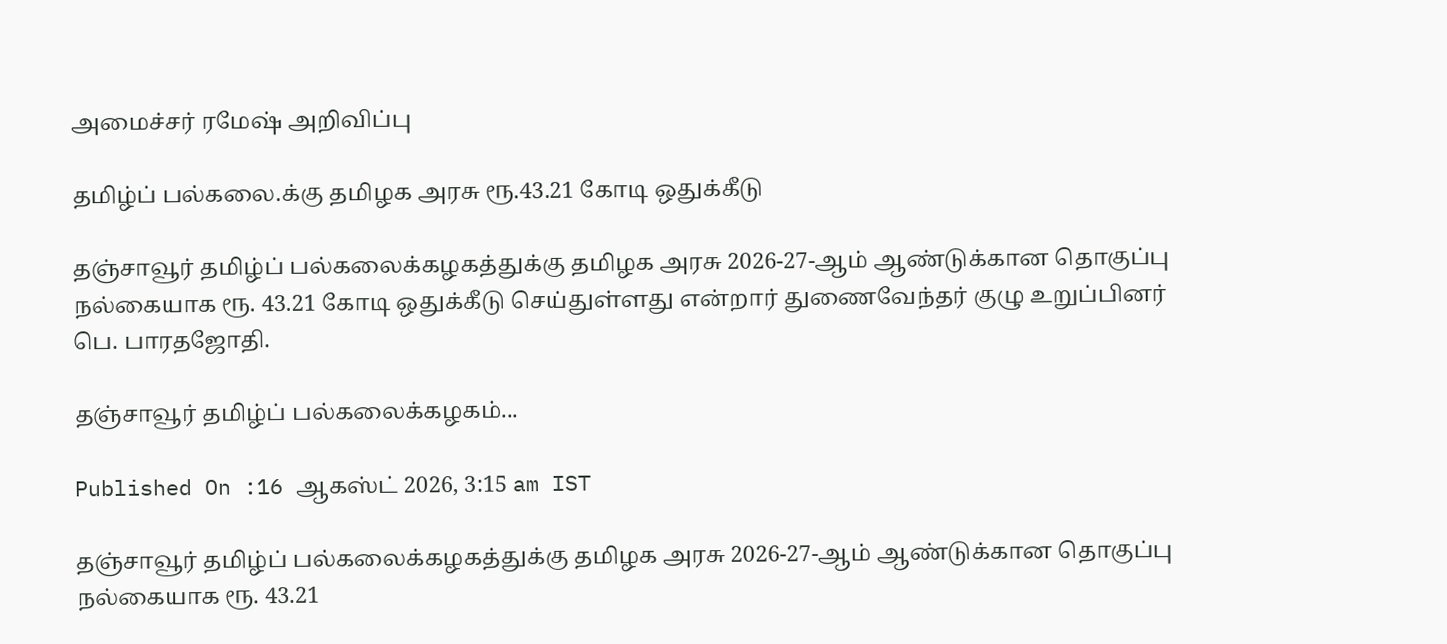அமைச்சர் ரமேஷ் அறிவிப்பு

தமிழ்ப் பல்கலை.க்கு தமிழக அரசு ரூ.43.21 கோடி ஒதுக்கீடு

தஞ்சாவூர் தமிழ்ப் பல்கலைக்கழகத்துக்கு தமிழக அரசு 2026-27-ஆம் ஆண்டுக்கான தொகுப்பு நல்கையாக ரூ. 43.21 கோடி ஒதுக்கீடு செய்துள்ளது என்றார் துணைவேந்தர் குழு உறுப்பினர் பெ. பாரதஜோதி.

தஞ்சாவூர் தமிழ்ப் பல்கலைக்கழகம்...

Published On :16 ஆகஸ்ட் 2026, 3:15 am IST

தஞ்சாவூர் தமிழ்ப் பல்கலைக்கழகத்துக்கு தமிழக அரசு 2026-27-ஆம் ஆண்டுக்கான தொகுப்பு நல்கையாக ரூ. 43.21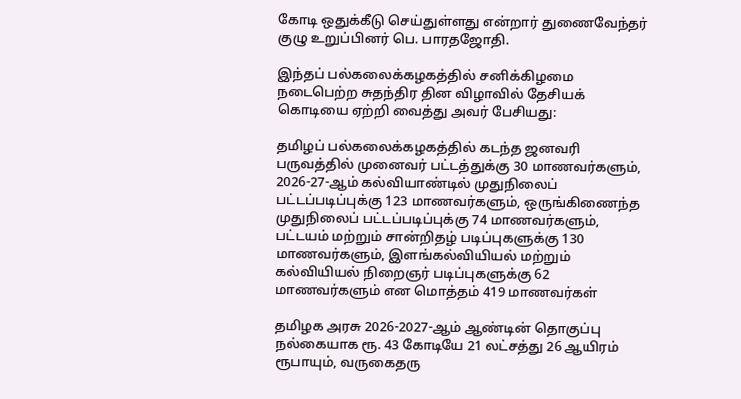கோடி ஒதுக்கீடு செய்துள்ளது என்றார் துணைவேந்தர் குழு உறுப்பினர் பெ. பாரதஜோதி.

இந்தப் பல்கலைக்கழகத்தில் சனிக்கிழமை நடைபெற்ற சுதந்திர தின விழாவில் தேசியக் கொடியை ஏற்றி வைத்து அவர் பேசியது:

தமிழப் பல்கலைக்கழகத்தில் கடந்த ஜனவரி பருவத்தில் முனைவர் பட்டத்துக்கு 30 மாணவர்களும், 2026-27-ஆம் கல்வியாண்டில் முதுநிலைப் பட்டப்படிப்புக்கு 123 மாணவர்களும், ஒருங்கிணைந்த முதுநிலைப் பட்டப்படிப்புக்கு 74 மாணவர்களும், பட்டயம் மற்றும் சான்றிதழ் படிப்புகளுக்கு 130 மாணவர்களும், இளங்கல்வியியல் மற்றும் கல்வியியல் நிறைஞர் படிப்புகளுக்கு 62 மாணவர்களும் என மொத்தம் 419 மாணவர்கள்

தமிழக அரசு 2026-2027-ஆம் ஆண்டின் தொகுப்பு நல்கையாக ரூ. 43 கோடியே 21 லட்சத்து 26 ஆயிரம் ரூபாயும், வருகைதரு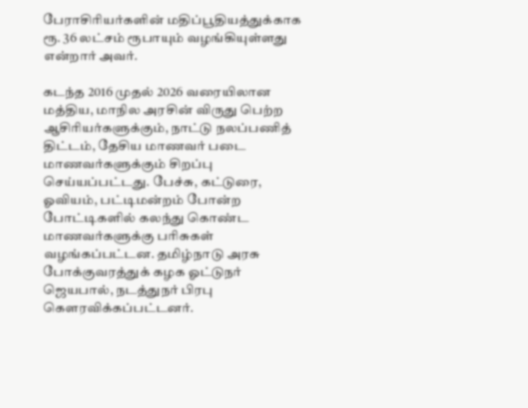பேராசிரியர்களின் மதிப்பூதியத்துக்காக ரூ. 36 லட்சம் ரூபாயும் வழங்கியுள்ளது என்றார் அவர்.

கடந்த 2016 முதல் 2026 வரையிலான மத்திய, மாநில அரசின் விருது பெற்ற ஆசிரியர்களுக்கும், நாட்டு நலப்பணித் திட்டம், தேசிய மாணவர் படை மாணவர்களுக்கும் சிறப்பு செய்யப்பட்டது. பேச்சு, கட்டுரை, ஓவியம், பட்டிமன்றம் போன்ற போட்டிகளில் கலந்து கொண்ட மாணவர்களுக்கு பரிசுகள் வழங்கப்பட்டன. தமிழ்நாடு அரசு போக்குவரத்துக் கழக ஓட்டுநர் ஜெயபால், நடத்துநர் பிரபு கௌரவிக்கப்பட்டனர்.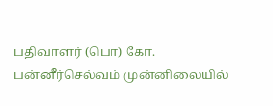பதிவாளர் (பொ) கோ. பன்னீர்செல்வம் முன்னிலையில்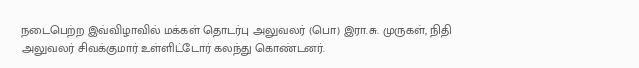நடைபெற்ற இவ்விழாவில் மக்கள் தொடர்பு அலுவலர் (பொ) இரா.சு. முருகள், நிதி அலுவலர் சிவக்குமார் உள்ளிட்டோர் கலந்து கொண்டனர்.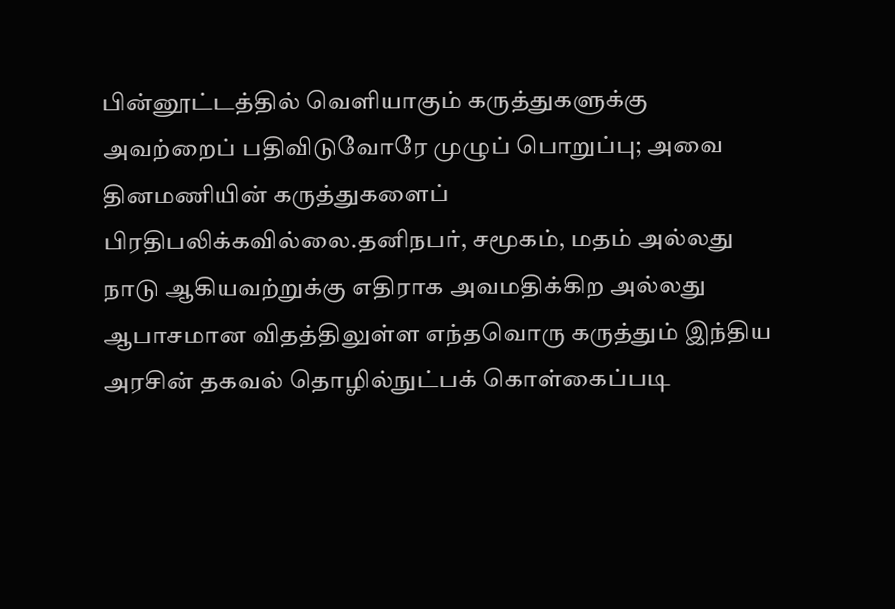பின்னூட்டத்தில் வெளியாகும் கருத்துகளுக்கு அவற்றைப் பதிவிடுவோரே முழுப் பொறுப்பு; அவை தினமணியின் கருத்துகளைப் பிரதிபலிக்கவில்லை.தனிநபர், சமூகம், மதம் அல்லது நாடு ஆகியவற்றுக்கு எதிராக அவமதிக்கிற அல்லது ஆபாசமான விதத்திலுள்ள எந்தவொரு கருத்தும் இந்திய அரசின் தகவல் தொழில்நுட்பக் கொள்கைப்படி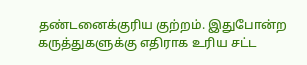தண்டனைக்குரிய குற்றம். இதுபோன்ற கருத்துகளுக்கு எதிராக உரிய சட்ட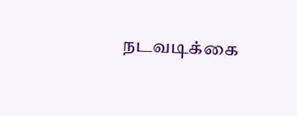நடவடிக்கை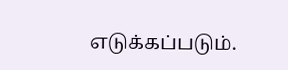எடுக்கப்படும்.